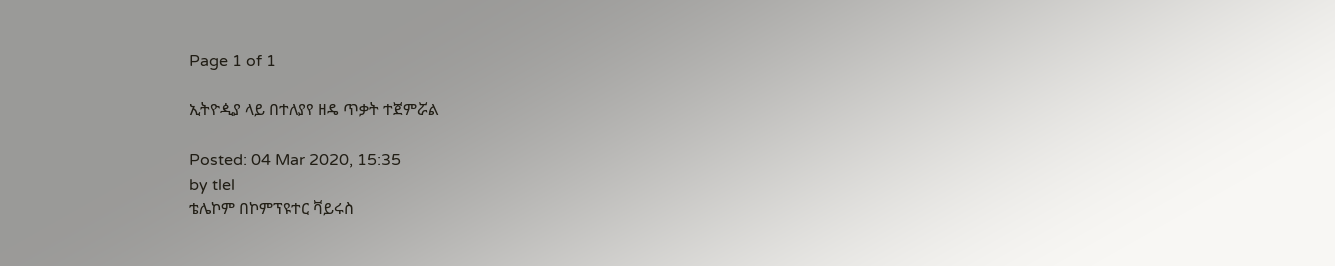Page 1 of 1

ኢትዮዺያ ላይ በተለያየ ዘዴ ጥቃት ተጀምሯል

Posted: 04 Mar 2020, 15:35
by tlel
ቴሌኮም በኮምፕዩተር ቫይሩስ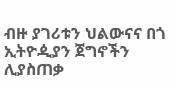ብዙ ያገሪቱን ህልውናና በጎ ኢትዮዺያን ጀግኖችን ሊያስጠቃ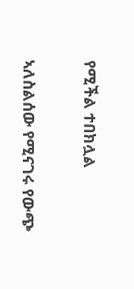የሚችል ተበክሏል

ኣለስልሰው የሚናገሩ የውጭ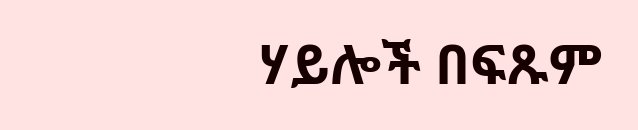ሃይሎች በፍጹም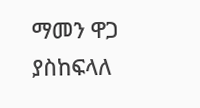ማመን ዋጋ ያስከፍላለ